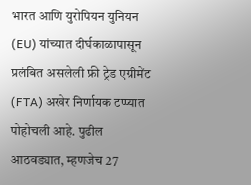भारत आणि युरोपियन युनियन (EU) यांच्यात दीर्घकाळापासून प्रलंबित असलेली फ्री ट्रेड एग्रीमेंट (FTA) अखेर निर्णायक टप्प्यात पोहोचली आहे. पुढील आठवड्यात, म्हणजेच 27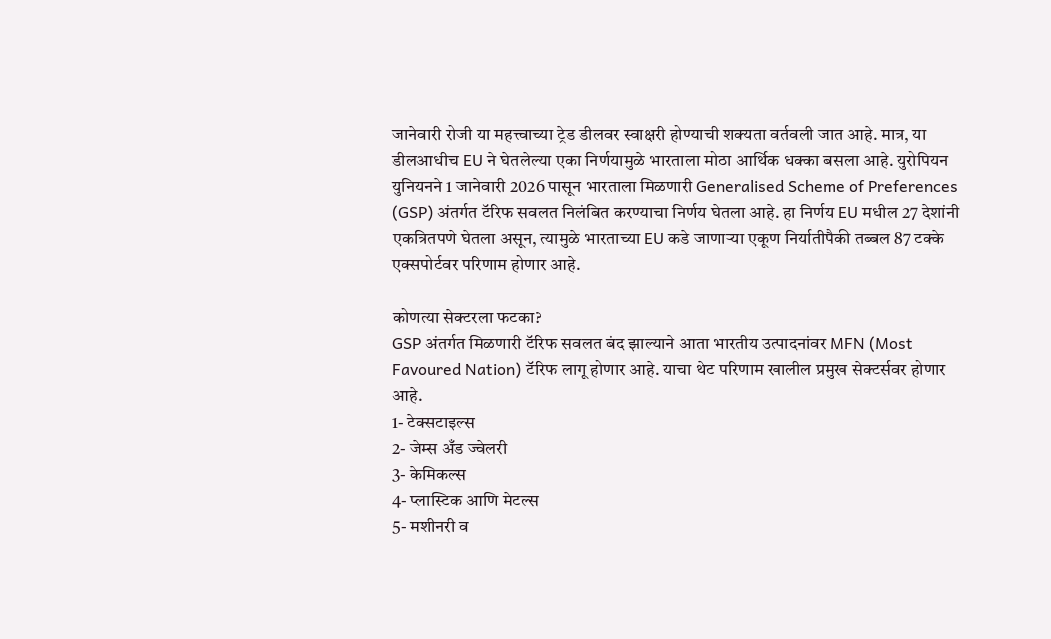जानेवारी रोजी या महत्त्वाच्या ट्रेड डीलवर स्वाक्षरी होण्याची शक्यता वर्तवली जात आहे. मात्र, या डीलआधीच EU ने घेतलेल्या एका निर्णयामुळे भारताला मोठा आर्थिक धक्का बसला आहे. युरोपियन युनियनने 1 जानेवारी 2026 पासून भारताला मिळणारी Generalised Scheme of Preferences (GSP) अंतर्गत टॅरिफ सवलत निलंबित करण्याचा निर्णय घेतला आहे. हा निर्णय EU मधील 27 देशांनी एकत्रितपणे घेतला असून, त्यामुळे भारताच्या EU कडे जाणाऱ्या एकूण निर्यातीपैकी तब्बल 87 टक्के एक्सपोर्टवर परिणाम होणार आहे.

कोणत्या सेक्टरला फटका?
GSP अंतर्गत मिळणारी टॅरिफ सवलत बंद झाल्याने आता भारतीय उत्पादनांवर MFN (Most Favoured Nation) टॅरिफ लागू होणार आहे. याचा थेट परिणाम खालील प्रमुख सेक्टर्सवर होणार आहे.
1- टेक्सटाइल्स
2- जेम्स अँड ज्वेलरी
3- केमिकल्स
4- प्लास्टिक आणि मेटल्स
5- मशीनरी व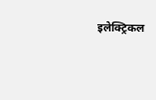इलेक्ट्रिकल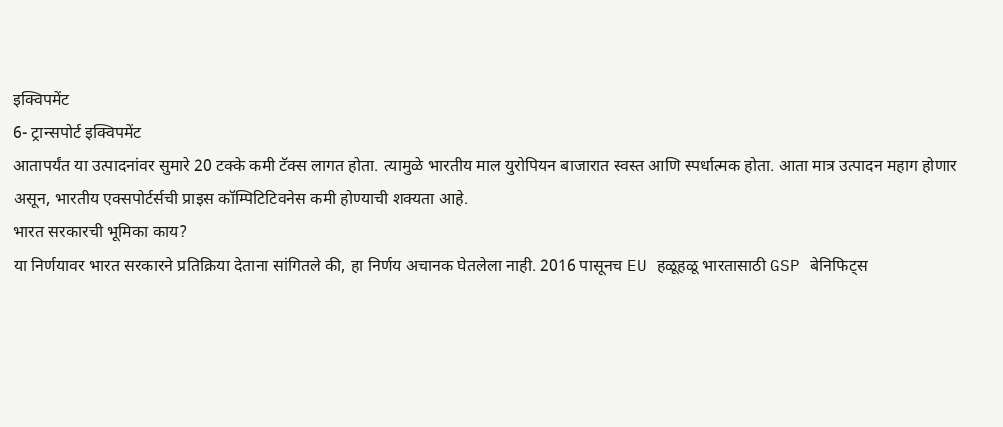इक्विपमेंट
6- ट्रान्सपोर्ट इक्विपमेंट
आतापर्यंत या उत्पादनांवर सुमारे 20 टक्के कमी टॅक्स लागत होता. त्यामुळे भारतीय माल युरोपियन बाजारात स्वस्त आणि स्पर्धात्मक होता. आता मात्र उत्पादन महाग होणार असून, भारतीय एक्सपोर्टर्सची प्राइस कॉम्पिटिटिवनेस कमी होण्याची शक्यता आहे.
भारत सरकारची भूमिका काय?
या निर्णयावर भारत सरकारने प्रतिक्रिया देताना सांगितले की, हा निर्णय अचानक घेतलेला नाही. 2016 पासूनच EU हळूहळू भारतासाठी GSP बेनिफिट्स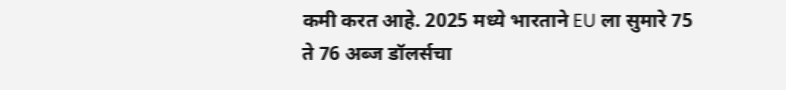कमी करत आहे. 2025 मध्ये भारताने EU ला सुमारे 75 ते 76 अब्ज डॉलर्सचा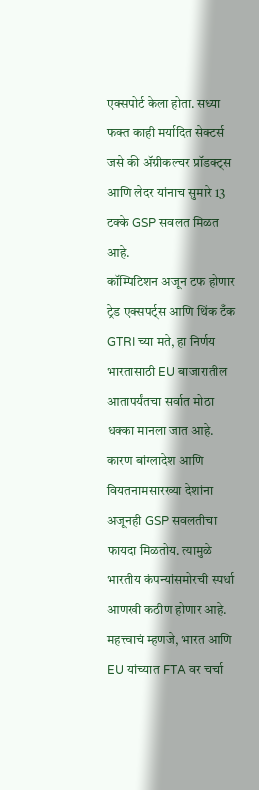एक्सपोर्ट केला होता. सध्या फक्त काही मर्यादित सेक्टर्स जसे की ॲग्रीकल्चर प्रॉडक्ट्स आणि लेदर यांनाच सुमारे 13 टक्के GSP सवलत मिळत आहे.
कॉम्पिटिशन अजून टफ होणार
ट्रेड एक्सपर्ट्स आणि थिंक टँक GTRI च्या मते, हा निर्णय भारतासाठी EU बाजारातील आतापर्यंतचा सर्वात मोठा धक्का मानला जात आहे. कारण बांग्लादेश आणि वियतनामसारख्या देशांना अजूनही GSP सवलतीचा फायदा मिळतोय. त्यामुळे भारतीय कंपन्यांसमोरची स्पर्धा आणखी कठीण होणार आहे.
महत्त्वाचं म्हणजे, भारत आणि EU यांच्यात FTA वर चर्चा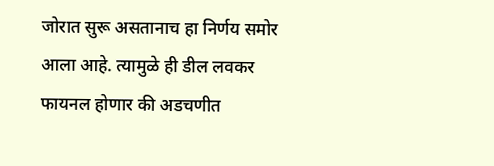जोरात सुरू असतानाच हा निर्णय समोर आला आहे. त्यामुळे ही डील लवकर फायनल होणार की अडचणीत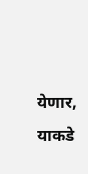येणार, याकडे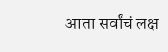आता सर्वांचं लक्ष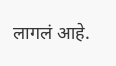लागलं आहे.